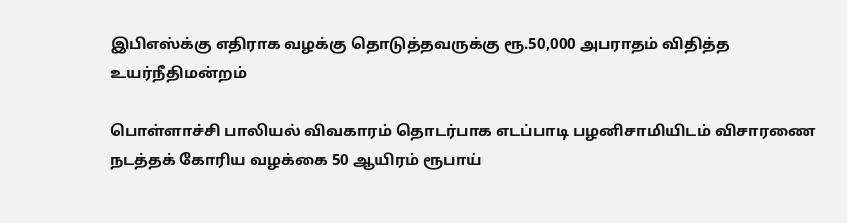இபிஎஸ்க்கு எதிராக வழக்கு தொடுத்தவருக்கு ரூ.50,000 அபராதம் விதித்த உயர்நீதிமன்றம்

பொள்ளாச்சி பாலியல் விவகாரம் தொடர்பாக எடப்பாடி பழனிசாமியிடம் விசாரணை நடத்தக் கோரிய வழக்கை 50 ஆயிரம் ரூபாய்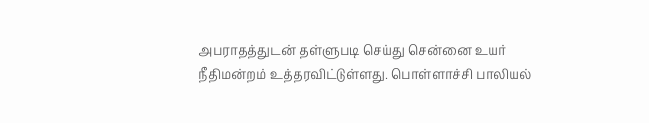அபராதத்துடன் தள்ளுபடி செய்து சென்னை உயர் நீதிமன்றம் உத்தரவிட்டுள்ளது. பொள்ளாச்சி பாலியல்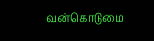வன்கொடுமை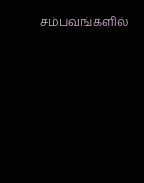சம்பவங்களில்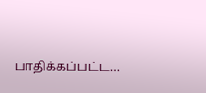பாதிக்கப்பட்ட…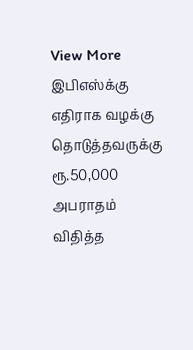View More இபிஎஸ்க்கு எதிராக வழக்கு தொடுத்தவருக்கு ரூ.50,000 அபராதம் விதித்த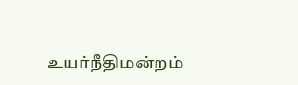உயர்நீதிமன்றம்